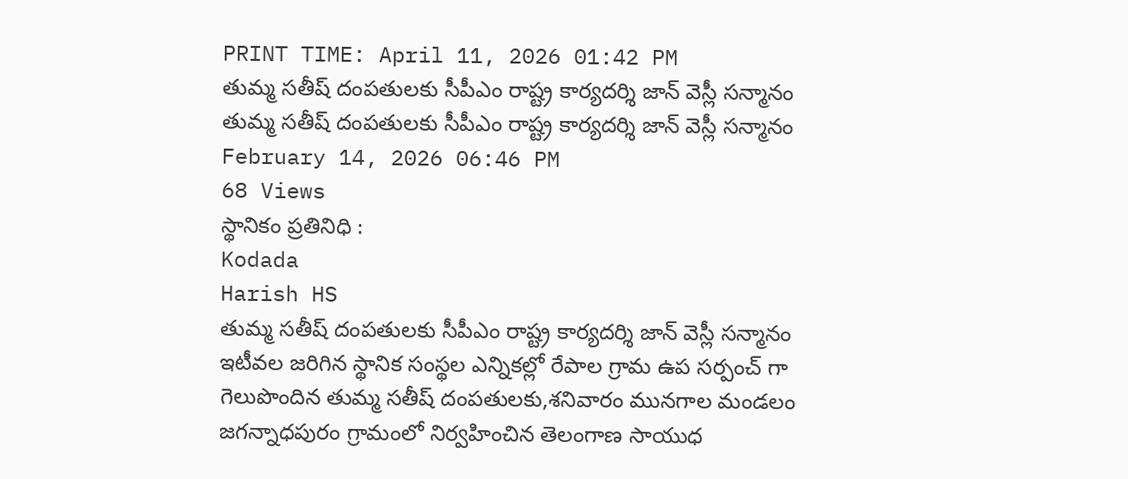PRINT TIME: April 11, 2026 01:42 PM
తుమ్మ సతీష్ దంపతులకు సీపీఎం రాష్ట్ర కార్యదర్శి జాన్ వెస్లీ సన్మానం
తుమ్మ సతీష్ దంపతులకు సీపీఎం రాష్ట్ర కార్యదర్శి జాన్ వెస్లీ సన్మానం
February 14, 2026 06:46 PM
68 Views
స్థానికం ప్రతినిధి :
Kodada
Harish HS
తుమ్మ సతీష్ దంపతులకు సీపీఎం రాష్ట్ర కార్యదర్శి జాన్ వెస్లీ సన్మానం
ఇటీవల జరిగిన స్థానిక సంస్థల ఎన్నికల్లో రేపాల గ్రామ ఉప సర్పంచ్ గా గెలుపొందిన తుమ్మ సతీష్ దంపతులకు,శనివారం మునగాల మండలం జగన్నాధపురం గ్రామంలో నిర్వహించిన తెలంగాణ సాయుధ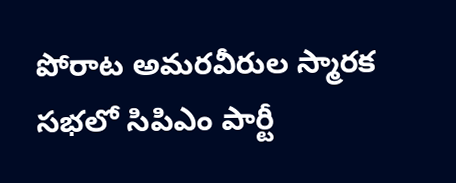పోరాట అమరవీరుల స్మారక సభలో సిపిఎం పార్టీ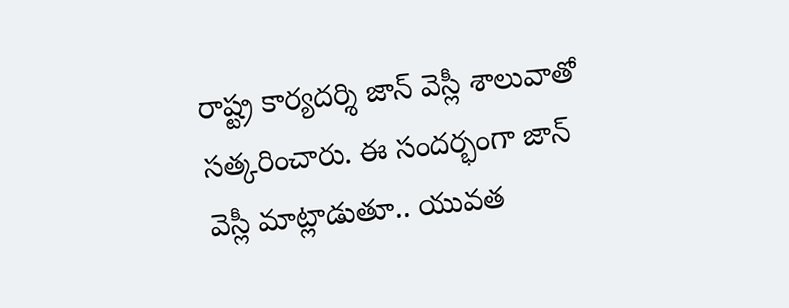రాష్ట్ర కార్యదర్శి జాన్ వెస్లీ శాలువాతో సత్కరించారు. ఈ సందర్భంగా జాన్ వెస్లీ మాట్లాడుతూ.. యువత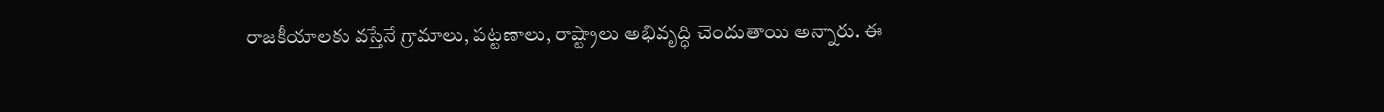రాజకీయాలకు వస్తేనే గ్రామాలు, పట్టణాలు, రాష్ట్రాలు అభివృద్ధి చెందుతాయి అన్నారు. ఈ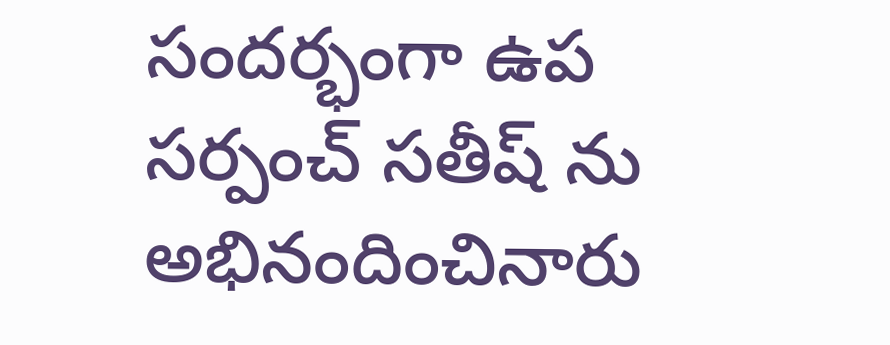సందర్భంగా ఉప సర్పంచ్ సతీష్ ను అభినందించినారు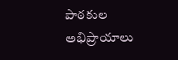పాఠకుల అభిప్రాయాలు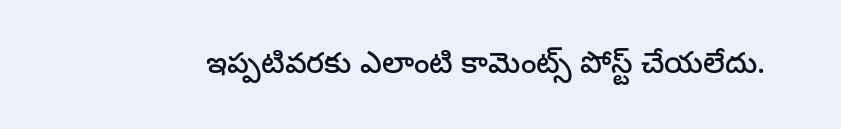ఇప్పటివరకు ఎలాంటి కామెంట్స్ పోస్ట్ చేయలేదు.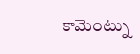కామెంట్ను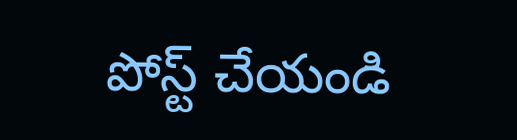పోస్ట్ చేయండి